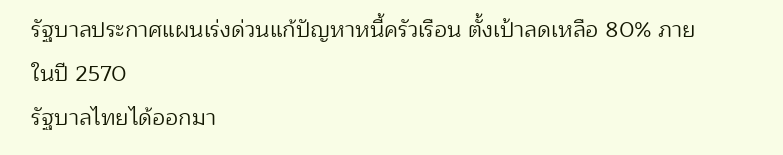รัฐบาลประกาศแผนเร่งด่วนแก้ปัญหาหนี้ครัวเรือน ตั้งเป้าลดเหลือ 80% ภายในปี 2570
รัฐบาลไทยได้ออกมา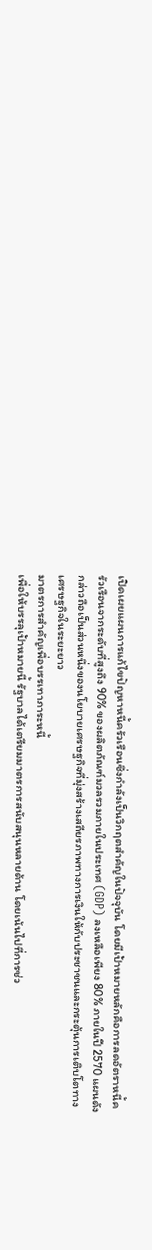เปิดเผยแผนการแก้ไขปัญหาหนี้ครัวเรือนซึ่งกำลังเป็นวิกฤตสำคัญในปัจจุบัน โดยมีเป้าหมายหลักคือการลดอัตราหนี้ครัวเรือนจากระดับที่สูงถึง 90% ของผลิตภัณฑ์มวลรวมภายในประเทศ (GDP) ลงเหลือเพียง 80% ภายในปี 2570 แผนดังกล่าวถือเป็นส่วนหนึ่งของนโยบายเศรษฐกิจที่มุ่งสร้างเสถียรภาพทางการเงินให้กับประชาชนและกระตุ้นการเติบโตทางเศรษฐกิจในระยะยาว
มาตรการสำคัญเพื่อบรรเทาภาระหนี้
เพื่อให้บรรลุเป้าหมายนี้ รัฐบาลได้เตรียมมาตรการสนับสนุนหลายด้าน โดยเน้นไปที่การช่ว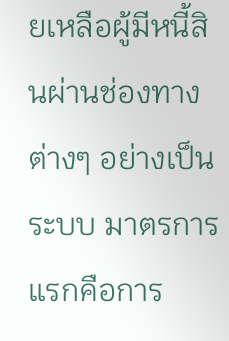ยเหลือผู้มีหนี้สินผ่านช่องทางต่างๆ อย่างเป็นระบบ มาตรการแรกคือการ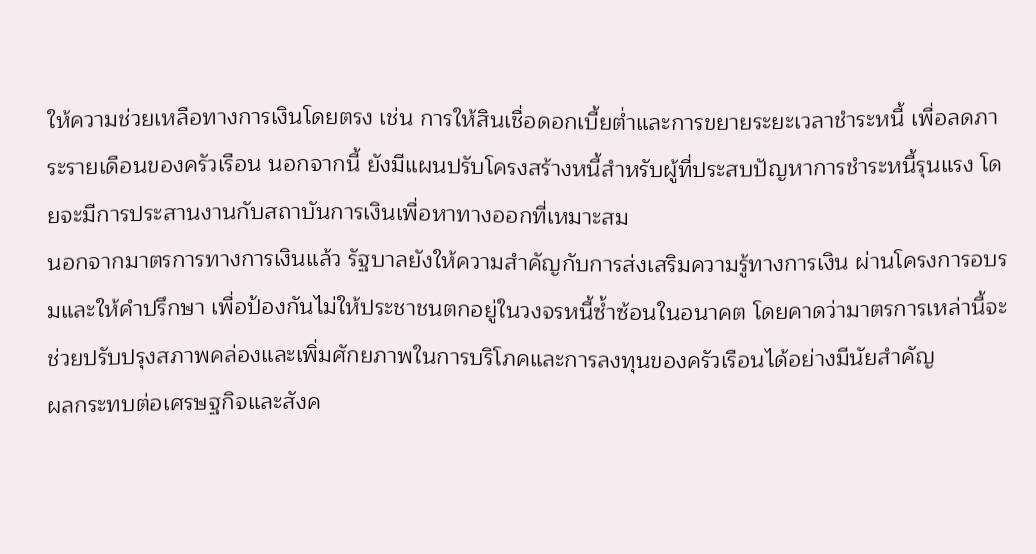ให้ความช่วยเหลือทางการเงินโดยตรง เช่น การให้สินเชื่อดอกเบี้ยต่ำและการขยายระยะเวลาชำระหนี้ เพื่อลดภาระรายเดือนของครัวเรือน นอกจากนี้ ยังมีแผนปรับโครงสร้างหนี้สำหรับผู้ที่ประสบปัญหาการชำระหนี้รุนแรง โดยจะมีการประสานงานกับสถาบันการเงินเพื่อหาทางออกที่เหมาะสม
นอกจากมาตรการทางการเงินแล้ว รัฐบาลยังให้ความสำคัญกับการส่งเสริมความรู้ทางการเงิน ผ่านโครงการอบรมและให้คำปรึกษา เพื่อป้องกันไม่ให้ประชาชนตกอยู่ในวงจรหนี้ซ้ำซ้อนในอนาคต โดยคาดว่ามาตรการเหล่านี้จะช่วยปรับปรุงสภาพคล่องและเพิ่มศักยภาพในการบริโภคและการลงทุนของครัวเรือนได้อย่างมีนัยสำคัญ
ผลกระทบต่อเศรษฐกิจและสังค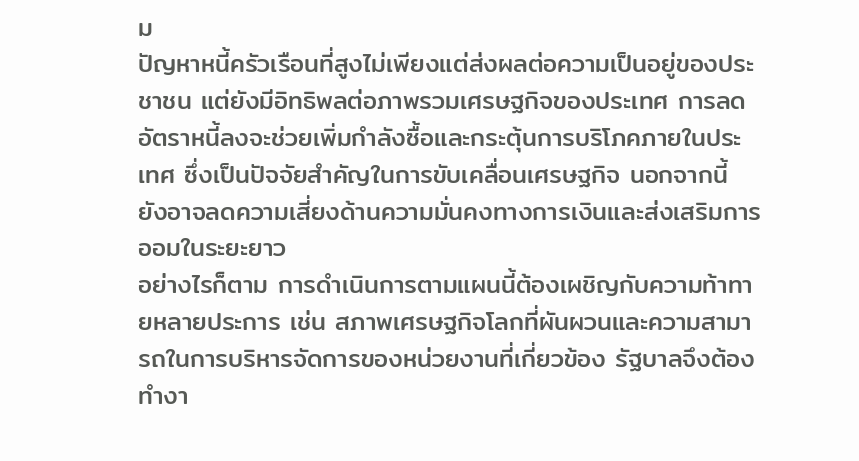ม
ปัญหาหนี้ครัวเรือนที่สูงไม่เพียงแต่ส่งผลต่อความเป็นอยู่ของประชาชน แต่ยังมีอิทธิพลต่อภาพรวมเศรษฐกิจของประเทศ การลดอัตราหนี้ลงจะช่วยเพิ่มกำลังซื้อและกระตุ้นการบริโภคภายในประเทศ ซึ่งเป็นปัจจัยสำคัญในการขับเคลื่อนเศรษฐกิจ นอกจากนี้ ยังอาจลดความเสี่ยงด้านความมั่นคงทางการเงินและส่งเสริมการออมในระยะยาว
อย่างไรก็ตาม การดำเนินการตามแผนนี้ต้องเผชิญกับความท้าทายหลายประการ เช่น สภาพเศรษฐกิจโลกที่ผันผวนและความสามารถในการบริหารจัดการของหน่วยงานที่เกี่ยวข้อง รัฐบาลจึงต้องทำงา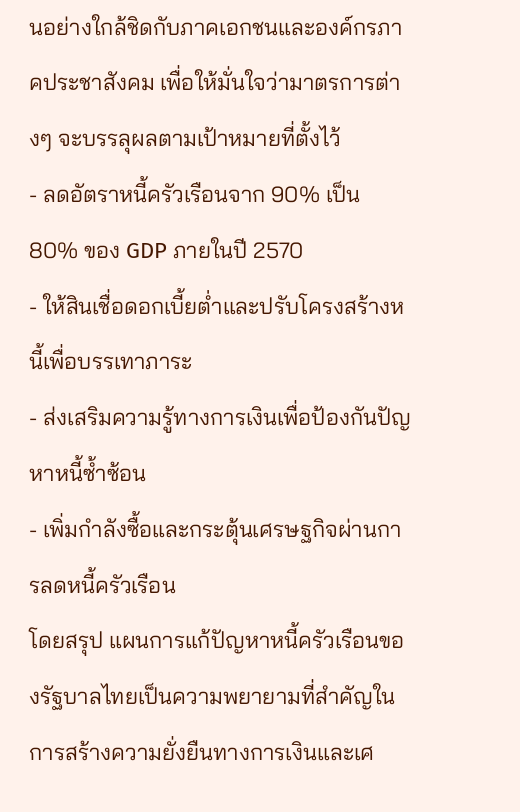นอย่างใกล้ชิดกับภาคเอกชนและองค์กรภาคประชาสังคม เพื่อให้มั่นใจว่ามาตรการต่างๆ จะบรรลุผลตามเป้าหมายที่ตั้งไว้
- ลดอัตราหนี้ครัวเรือนจาก 90% เป็น 80% ของ GDP ภายในปี 2570
- ให้สินเชื่อดอกเบี้ยต่ำและปรับโครงสร้างหนี้เพื่อบรรเทาภาระ
- ส่งเสริมความรู้ทางการเงินเพื่อป้องกันปัญหาหนี้ซ้ำซ้อน
- เพิ่มกำลังซื้อและกระตุ้นเศรษฐกิจผ่านการลดหนี้ครัวเรือน
โดยสรุป แผนการแก้ปัญหาหนี้ครัวเรือนของรัฐบาลไทยเป็นความพยายามที่สำคัญในการสร้างความยั่งยืนทางการเงินและเศ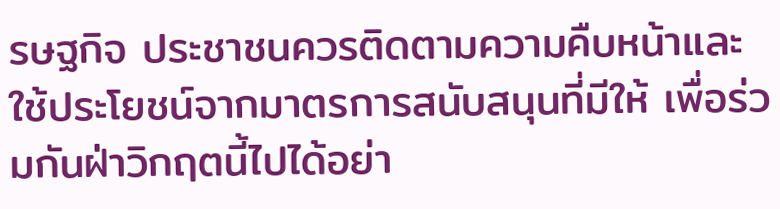รษฐกิจ ประชาชนควรติดตามความคืบหน้าและใช้ประโยชน์จากมาตรการสนับสนุนที่มีให้ เพื่อร่วมกันฝ่าวิกฤตนี้ไปได้อย่า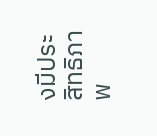งมีประสิทธิภาพ